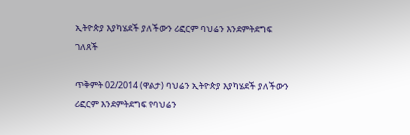ኢትዮጵያ እያካሄደች ያለችውን ሪፎርም ባህሬን እንደምትደግፍ ገለጸች

ጥቅምት 02/2014 (ዋልታ) ባህሬን ኢትዮጵያ እያካሄደች ያለችውን ሪፎርም እንደምትደግፍ የባህሬን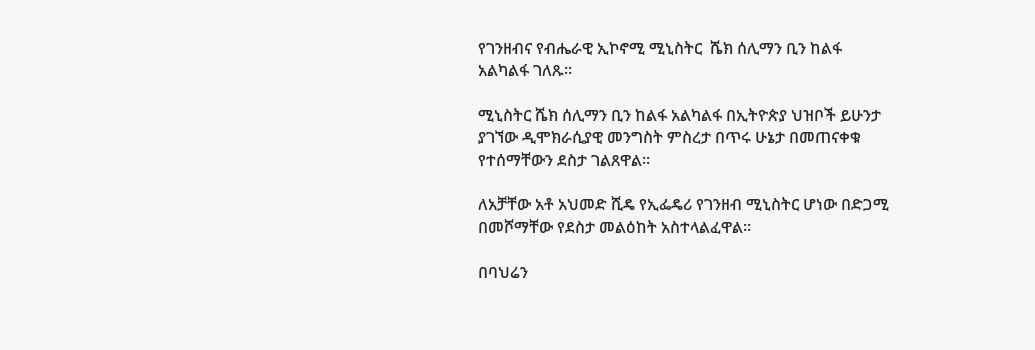የገንዘብና የብሔራዊ ኢኮኖሚ ሚኒስትር  ሼክ ሰሊማን ቢን ከልፋ አልካልፋ ገለጹ፡፡

ሚኒስትር ሼክ ሰሊማን ቢን ከልፋ አልካልፋ በኢትዮጵያ ህዝቦች ይሁንታ ያገኘው ዲሞክራሲያዊ መንግስት ምስረታ በጥሩ ሁኔታ በመጠናቀቁ የተሰማቸውን ደስታ ገልጸዋል፡፡

ለአቻቸው አቶ አህመድ ሺዴ የኢፌዴሪ የገንዘብ ሚኒስትር ሆነው በድጋሚ በመሾማቸው የደስታ መልዕከት አስተላልፈዋል።

በባህሬን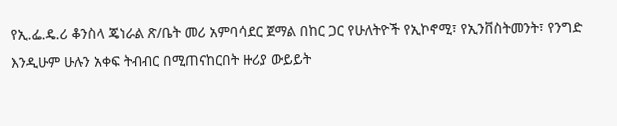የኢ.ፌ.ዴ.ሪ ቆንስላ ጄነራል ጽ/ቤት መሪ አምባሳደር ጀማል በከር ጋር የሁለትዮች የኢኮኖሚ፣ የኢንቨስትመንት፣ የንግድ እንዲሁም ሁሉን አቀፍ ትብብር በሚጠናከርበት ዙሪያ ውይይት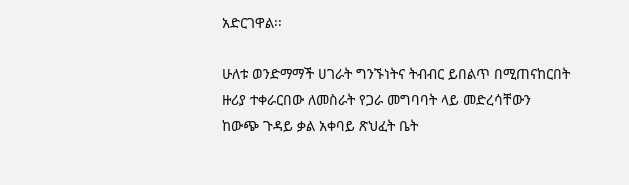አድርገዋል፡፡

ሁለቱ ወንድማማች ሀገራት ግንኙነትና ትብብር ይበልጥ በሚጠናከርበት ዙሪያ ተቀራርበው ለመስራት የጋራ መግባባት ላይ መድረሳቸውን ከውጭ ጉዳይ ቃል አቀባይ ጽህፈት ቤት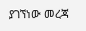ያገኘነው መረጃ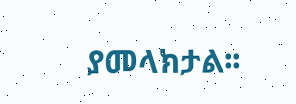ያመላክታል፡፡